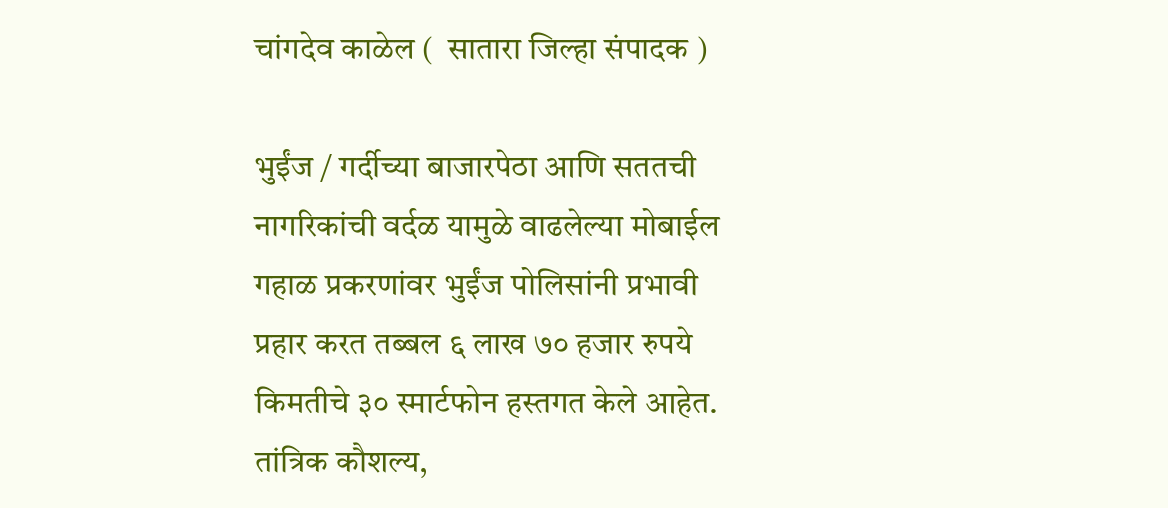चांगदेव काळेल (  सातारा जिल्हा संपादक )

भुईंज / गर्दीच्या बाजारपेठा आणि सततची नागरिकांची वर्दळ यामुळे वाढलेल्या मोबाईल गहाळ प्रकरणांवर भुईंज पोलिसांनी प्रभावी प्रहार करत तब्बल ६ लाख ७० हजार रुपये किमतीचे ३० स्मार्टफोन हस्तगत केले आहेत. तांत्रिक कौशल्य,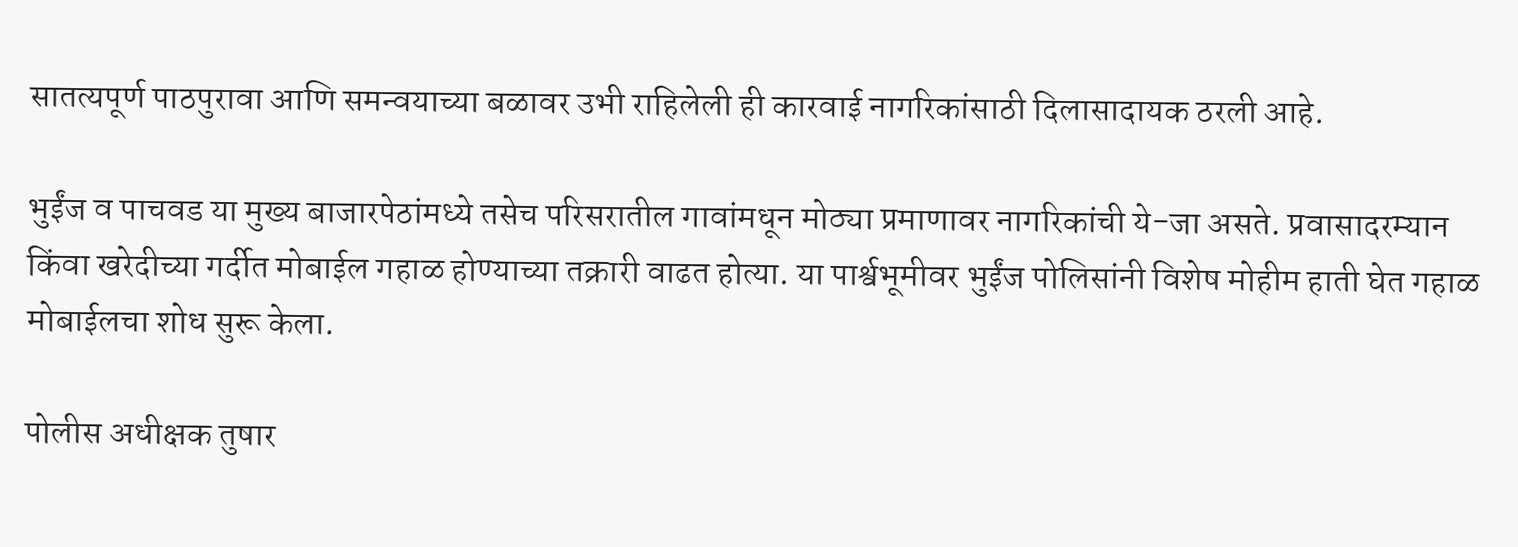सातत्यपूर्ण पाठपुरावा आणि समन्वयाच्या बळावर उभी राहिलेली ही कारवाई नागरिकांसाठी दिलासादायक ठरली आहे.

भुईंज व पाचवड या मुख्य बाजारपेठांमध्ये तसेच परिसरातील गावांमधून मोठ्या प्रमाणावर नागरिकांची ये-जा असते. प्रवासादरम्यान किंवा खरेदीच्या गर्दीत मोबाईल गहाळ होण्याच्या तक्रारी वाढत होत्या. या पार्श्वभूमीवर भुईंज पोलिसांनी विशेष मोहीम हाती घेत गहाळ मोबाईलचा शोध सुरू केला.

पोलीस अधीक्षक तुषार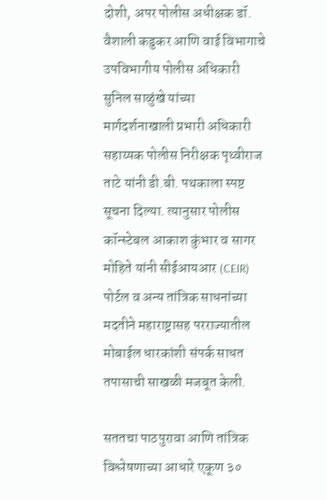दोशी, अपर पोलीस अधीक्षक डॉ. वैशाली कडुकर आणि वाई विभागाचे उपविभागीय पोलीस अधिकारी सुनिल साळुंखे यांच्या मार्गदर्शनाखाली प्रभारी अधिकारी सहाय्यक पोलीस निरीक्षक पृथ्वीराज ताटे यांनी डी.बी. पथकाला स्पष्ट सूचना दिल्या. त्यानुसार पोलीस कॉन्स्टेबल आकाश कुंभार व सागर मोहिते यांनी सीईआयआर (CEIR) पोर्टल व अन्य तांत्रिक साधनांच्या मदतीने महाराष्ट्रासह परराज्यातील मोबाईल धारकांशी संपर्क साधत तपासाची साखळी मजबूत केली.

सततचा पाठपुरावा आणि तांत्रिक विश्लेषणाच्या आधारे एकूण ३०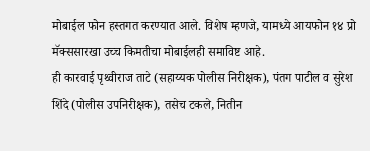मोबाईल फोन हस्तगत करण्यात आले. विशेष म्हणजे, यामध्ये आयफोन १४ प्रो मॅक्ससारखा उच्च किमतीचा मोबाईलही समाविष्ट आहे.
ही कारवाई पृथ्वीराज ताटे (सहाय्यक पोलीस निरीक्षक), पंतग पाटील व सुरेश शिंदे (पोलीस उपनिरीक्षक), तसेच टकले, नितीन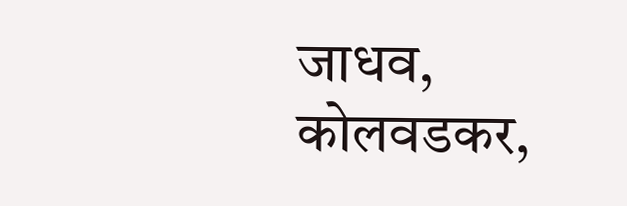जाधव, कोलवडकर,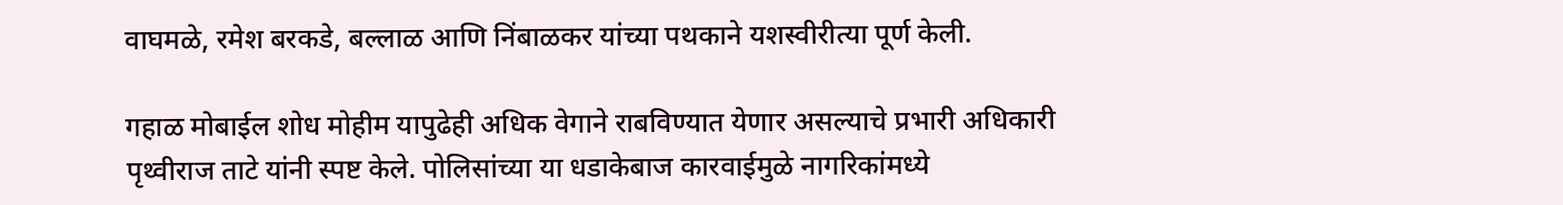वाघमळे, रमेश बरकडे, बल्लाळ आणि निंबाळकर यांच्या पथकाने यशस्वीरीत्या पूर्ण केली.

गहाळ मोबाईल शोध मोहीम यापुढेही अधिक वेगाने राबविण्यात येणार असल्याचे प्रभारी अधिकारी पृथ्वीराज ताटे यांनी स्पष्ट केले. पोलिसांच्या या धडाकेबाज कारवाईमुळे नागरिकांमध्ये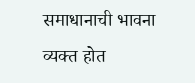समाधानाची भावना व्यक्त होत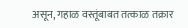असून, गहाळ वस्तूंबाबत तत्काळ तक्रार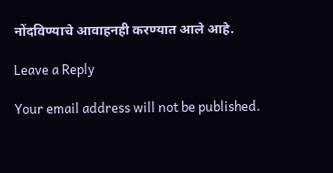नोंदविण्याचे आवाहनही करण्यात आले आहे.

Leave a Reply

Your email address will not be published.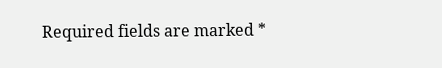Required fields are marked *